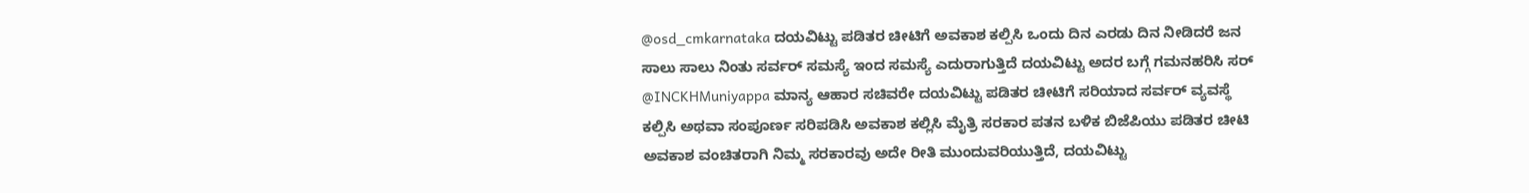@osd_cmkarnataka ದಯವಿಟ್ಟು ಪಡಿತರ ಚೀಟಿಗೆ ಅವಕಾಶ ಕಲ್ಪಿಸಿ ಒಂದು ದಿನ ಎರಡು ದಿನ ನೀಡಿದರೆ ಜನ ಸಾಲು ಸಾಲು ನಿಂತು ಸರ್ವರ್ ಸಮಸ್ಯೆ ಇಂದ ಸಮಸ್ಯೆ ಎದುರಾಗುತ್ತಿದೆ ದಯವಿಟ್ಟು ಅದರ ಬಗ್ಗೆ ಗಮನಹರಿಸಿ ಸರ್
@INCKHMuniyappa ಮಾನ್ಯ ಆಹಾರ ಸಚಿವರೇ ದಯವಿಟ್ಟು ಪಡಿತರ ಚೀಟಿಗೆ ಸರಿಯಾದ ಸರ್ವರ್ ವ್ಯವಸ್ಥೆ ಕಲ್ಪಿಸಿ ಅಥವಾ ಸಂಪೂರ್ಣ ಸರಿಪಡಿಸಿ ಅವಕಾಶ ಕಲ್ಲಿಸಿ ಮೈತ್ರಿ ಸರಕಾರ ಪತನ ಬಳಿಕ ಬಿಜೆಪಿಯು ಪಡಿತರ ಚೀಟಿ ಅವಕಾಶ ವಂಚಿತರಾಗಿ ನಿಮ್ಮ ಸರಕಾರವು ಅದೇ ರೀತಿ ಮುಂದುವರಿಯುತ್ತಿದೆ, ದಯವಿಟ್ಟು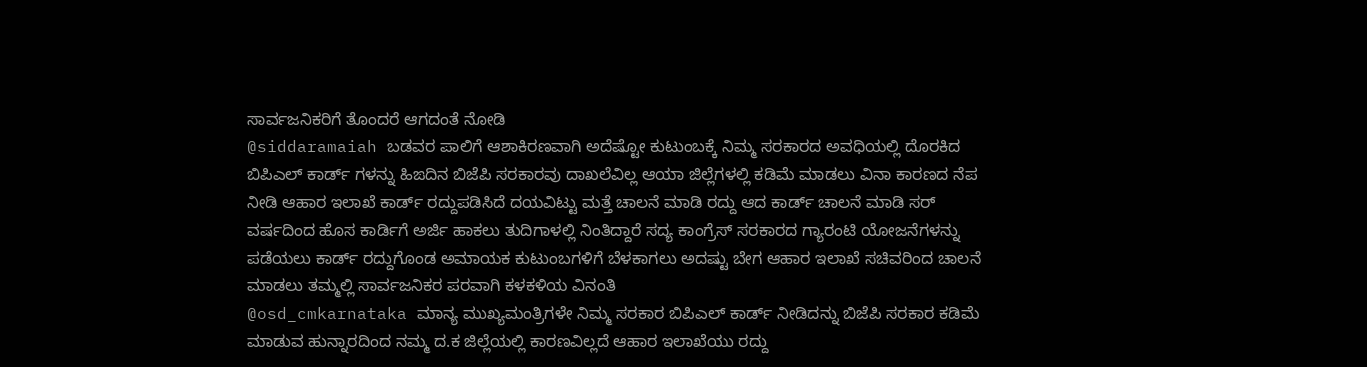ಸಾರ್ವಜನಿಕರಿಗೆ ತೊಂದರೆ ಆಗದಂತೆ ನೋಡಿ
@siddaramaiah ಬಡವರ ಪಾಲಿಗೆ ಆಶಾಕಿರಣವಾಗಿ ಅದೆಷ್ಟೋ ಕುಟುಂಬಕ್ಕೆ ನಿಮ್ಮ ಸರಕಾರದ ಅವಧಿಯಲ್ಲಿ ದೊರಕಿದ ಬಿಪಿಎಲ್ ಕಾರ್ಡ್ ಗಳನ್ನು ಹಿಙದಿನ ಬಿಜೆಪಿ ಸರಕಾರವು ದಾಖಲೆವಿಲ್ಲ ಆಯಾ ಜಿಲ್ಲೆಗಳಲ್ಲಿ ಕಡಿಮೆ ಮಾಡಲು ವಿನಾ ಕಾರಣದ ನೆಪ ನೀಡಿ ಆಹಾರ ಇಲಾಖೆ ಕಾರ್ಡ್ ರದ್ದುಪಡಿಸಿದೆ ದಯವಿಟ್ಟು ಮತ್ತೆ ಚಾಲನೆ ಮಾಡಿ ರದ್ದು ಆದ ಕಾರ್ಡ್ ಚಾಲನೆ ಮಾಡಿ ಸರ್
ವರ್ಷದಿಂದ ಹೊಸ ಕಾರ್ಡಿಗೆ ಅರ್ಜಿ ಹಾಕಲು ತುದಿಗಾಳಲ್ಲಿ ನಿಂತಿದ್ದಾರೆ ಸದ್ಯ ಕಾಂಗ್ರೆಸ್ ಸರಕಾರದ ಗ್ಯಾರಂಟಿ ಯೋಜನೆಗಳನ್ನು ಪಡೆಯಲು ಕಾರ್ಡ್ ರದ್ದುಗೊಂಡ ಅಮಾಯಕ ಕುಟುಂಬಗಳಿಗೆ ಬೆಳಕಾಗಲು ಅದಷ್ಟು ಬೇಗ ಆಹಾರ ಇಲಾಖೆ ಸಚಿವರಿಂದ ಚಾಲನೆ ಮಾಡಲು ತಮ್ಮಲ್ಲಿ ಸಾರ್ವಜನಿಕರ ಪರವಾಗಿ ಕಳಕಳಿಯ ವಿನಂತಿ
@osd_cmkarnataka ಮಾನ್ಯ ಮುಖ್ಯಮಂತ್ರಿಗಳೇ ನಿಮ್ಮ ಸರಕಾರ ಬಿಪಿಎಲ್ ಕಾರ್ಡ್ ನೀಡಿದನ್ನು ಬಿಜೆಪಿ ಸರಕಾರ ಕಡಿಮೆ ಮಾಡುವ ಹುನ್ನಾರದಿಂದ ನಮ್ಮ ದ.ಕ ಜಿಲ್ಲೆಯಲ್ಲಿ ಕಾರಣವಿಲ್ಲದೆ ಆಹಾರ ಇಲಾಖೆಯು ರದ್ದು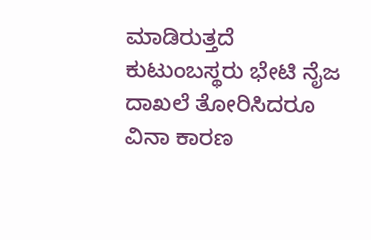ಮಾಡಿರುತ್ತದೆ ಕುಟುಂಬಸ್ಥರು ಭೇಟಿ ನೈಜ ದಾಖಲೆ ತೋರಿಸಿದರೂ ವಿನಾ ಕಾರಣ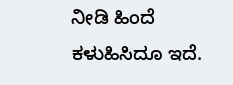ನೀಡಿ ಹಿಂದೆ ಕಳುಹಿಸಿದೂ ಇದೆ.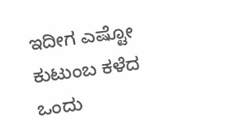ಇದೀಗ ಎಷ್ಟೋ ಕುಟುಂಬ ಕಳೆದ ಒಂದು